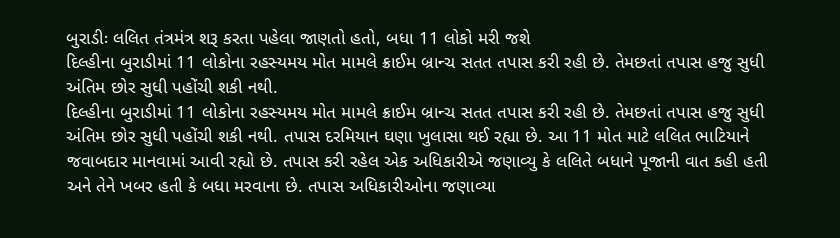બુરાડીઃ લલિત તંત્રમંત્ર શરૂ કરતા પહેલા જાણતો હતો, બધા 11 લોકો મરી જશે
દિલ્હીના બુરાડીમાં 11 લોકોના રહસ્યમય મોત મામલે ક્રાઈમ બ્રાન્ચ સતત તપાસ કરી રહી છે. તેમછતાં તપાસ હજુ સુધી અંતિમ છોર સુધી પહોંચી શકી નથી.
દિલ્હીના બુરાડીમાં 11 લોકોના રહસ્યમય મોત મામલે ક્રાઈમ બ્રાન્ચ સતત તપાસ કરી રહી છે. તેમછતાં તપાસ હજુ સુધી અંતિમ છોર સુધી પહોંચી શકી નથી. તપાસ દરમિયાન ઘણા ખુલાસા થઈ રહ્યા છે. આ 11 મોત માટે લલિત ભાટિયાને જવાબદાર માનવામાં આવી રહ્યો છે. તપાસ કરી રહેલ એક અધિકારીએ જણાવ્યુ કે લલિતે બધાને પૂજાની વાત કહી હતી અને તેને ખબર હતી કે બધા મરવાના છે. તપાસ અધિકારીઓના જણાવ્યા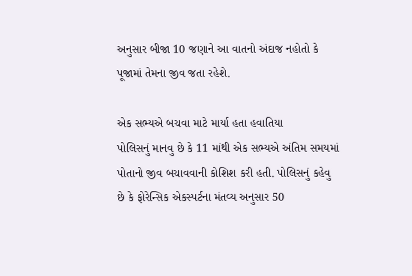અનુસાર બીજા 10 જણાને આ વાતનો અંદાજ નહોતો કે પૂજામાં તેમના જીવ જતા રહેશે.

એક સભ્યએ બચવા માટે માર્યા હતા હવાતિયા
પોલિસનું માનવુ છે કે 11 માંથી એક સભ્યએ અંતિમ સમયમાં પોતાનો જીવ બચાવવાની કોશિશ કરી હતી. પોલિસનું કહેવુ છે કે ફોરેન્સિક એકસ્પર્ટના મંતવ્ય અનુસાર 50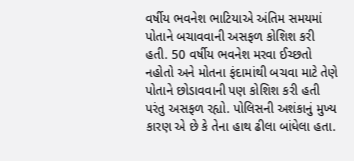વર્ષીય ભવનેશ ભાટિયાએ અંતિમ સમયમાં પોતાને બચાવવાની અસફળ કોશિશ કરી હતી. 50 વર્ષીય ભવનેશ મરવા ઈચ્છતો નહોતો અને મોતના ફંદામાંથી બચવા માટે તેણે પોતાને છોડાવવાની પણ કોશિશ કરી હતી પરંતુ અસફળ રહ્યો. પોલિસની અશંકાનું મુખ્ય કારણ એ છે કે તેના હાથ ઢીલા બાંધેલા હતા.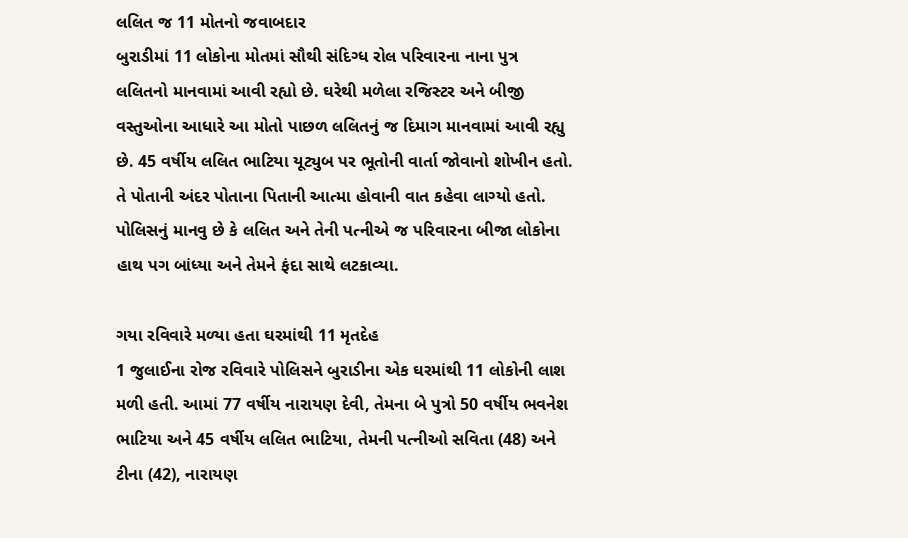લલિત જ 11 મોતનો જવાબદાર
બુરાડીમાં 11 લોકોના મોતમાં સૌથી સંદિગ્ધ રોલ પરિવારના નાના પુત્ર લલિતનો માનવામાં આવી રહ્યો છે. ઘરેથી મળેલા રજિસ્ટર અને બીજી વસ્તુઓના આધારે આ મોતો પાછળ લલિતનું જ દિમાગ માનવામાં આવી રહ્યુ છે. 45 વર્ષીય લલિત ભાટિયા યૂટ્યુબ પર ભૂતોની વાર્તા જોવાનો શોખીન હતો. તે પોતાની અંદર પોતાના પિતાની આત્મા હોવાની વાત કહેવા લાગ્યો હતો. પોલિસનું માનવુ છે કે લલિત અને તેની પત્નીએ જ પરિવારના બીજા લોકોના હાથ પગ બાંધ્યા અને તેમને ફંદા સાથે લટકાવ્યા.

ગયા રવિવારે મળ્યા હતા ઘરમાંથી 11 મૃતદેહ
1 જુલાઈના રોજ રવિવારે પોલિસને બુરાડીના એક ઘરમાંથી 11 લોકોની લાશ મળી હતી. આમાં 77 વર્ષીય નારાયણ દેવી, તેમના બે પુત્રો 50 વર્ષીય ભવનેશ ભાટિયા અને 45 વર્ષીય લલિત ભાટિયા, તેમની પત્નીઓ સવિતા (48) અને ટીના (42), નારાયણ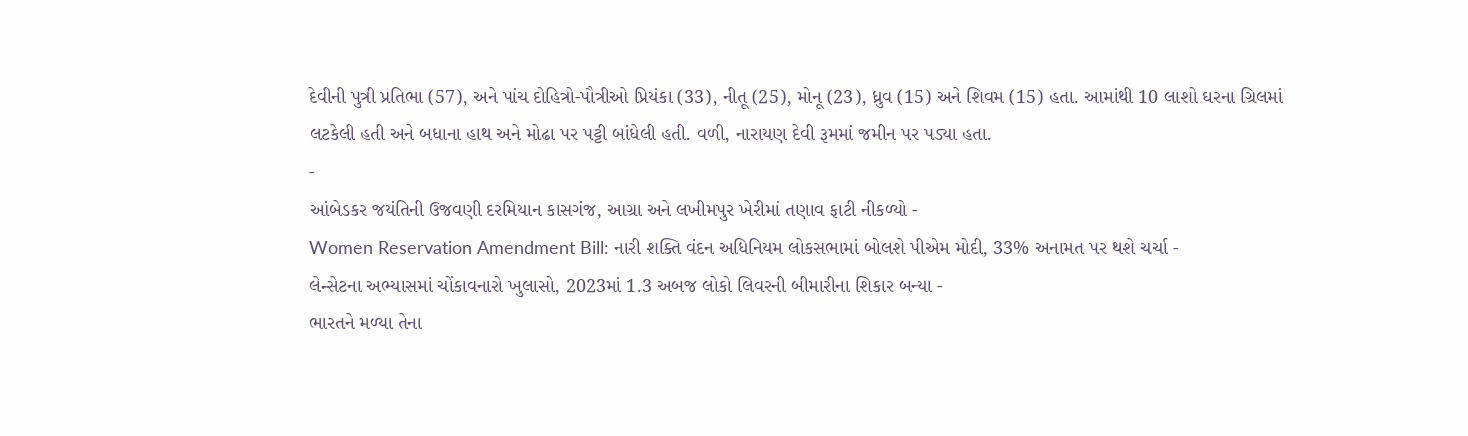દેવીની પુત્રી પ્રતિભા (57), અને પાંચ દોહિત્રો-પૌત્રીઓ પ્રિયંકા (33), નીતૂ (25), મોનૂ (23), ધ્રુવ (15) અને શિવમ (15) હતા. આમાંથી 10 લાશો ઘરના ગ્રિલમાં લટકેલી હતી અને બધાના હાથ અને મોઢા પર પટ્ટી બાંધેલી હતી. વળી, નારાયણ દેવી રૂમમાં જમીન પર પડ્યા હતા.
-
આંબેડકર જયંતિની ઉજવણી દરમિયાન કાસગંજ, આગ્રા અને લખીમપુર ખેરીમાં તણાવ ફાટી નીકળ્યો -
Women Reservation Amendment Bill: નારી શક્તિ વંદન અધિનિયમ લોકસભામાં બોલશે પીએમ મોદી, 33% અનામત પર થશે ચર્ચા -
લેન્સેટના અભ્યાસમાં ચોંકાવનારો ખુલાસો, 2023માં 1.3 અબજ લોકો લિવરની બીમારીના શિકાર બન્યા -
ભારતને મળ્યા તેના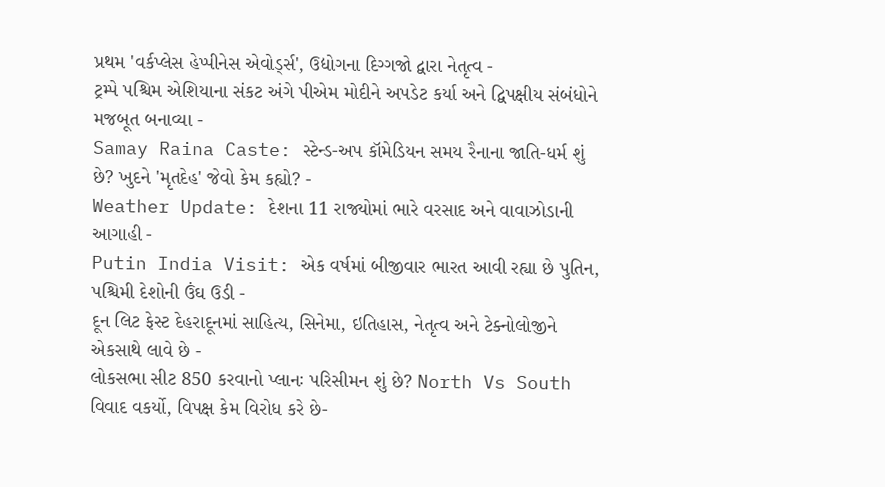પ્રથમ 'વર્કપ્લેસ હેપ્પીનેસ એવોર્ડ્સ', ઉદ્યોગના દિગ્ગજો દ્વારા નેતૃત્વ -
ટ્રમ્પે પશ્ચિમ એશિયાના સંકટ અંગે પીએમ મોદીને અપડેટ કર્યા અને દ્વિપક્ષીય સંબંધોને મજબૂત બનાવ્યા -
Samay Raina Caste: સ્ટેન્ડ-અપ કૉમેડિયન સમય રૈનાના જાતિ-ધર્મ શું છે? ખુદને 'મૃતદેહ' જેવો કેમ કહ્યો? -
Weather Update: દેશના 11 રાજ્યોમાં ભારે વરસાદ અને વાવાઝોડાની આગાહી -
Putin India Visit: એક વર્ષમાં બીજીવાર ભારત આવી રહ્યા છે પુતિન, પશ્ચિમી દેશોની ઉંઘ ઉડી -
દૂન લિટ ફેસ્ટ દેહરાદૂનમાં સાહિત્ય, સિનેમા, ઇતિહાસ, નેતૃત્વ અને ટેક્નોલોજીને એકસાથે લાવે છે -
લોકસભા સીટ 850 કરવાનો પ્લાનઃ પરિસીમન શું છે? North Vs South વિવાદ વકર્યો, વિપક્ષ કેમ વિરોધ કરે છે-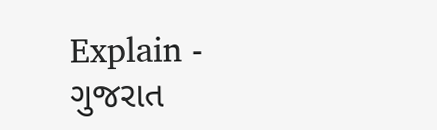Explain -
ગુજરાત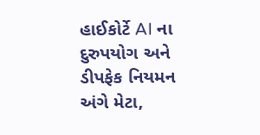હાઈકોર્ટે AI ના દુરુપયોગ અને ડીપફેક નિયમન અંગે મેટા,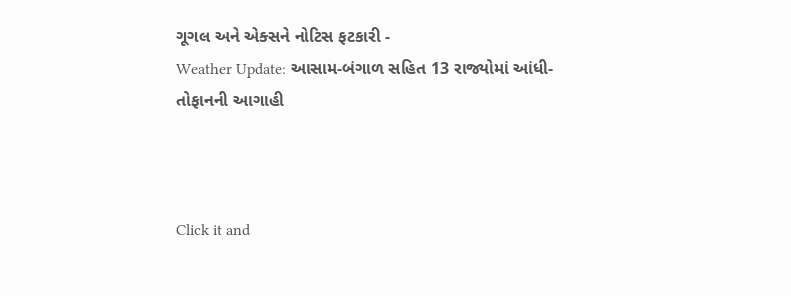ગૂગલ અને એક્સને નોટિસ ફટકારી -
Weather Update: આસામ-બંગાળ સહિત 13 રાજ્યોમાં આંધી-તોફાનની આગાહી



Click it and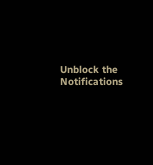Unblock the Notifications